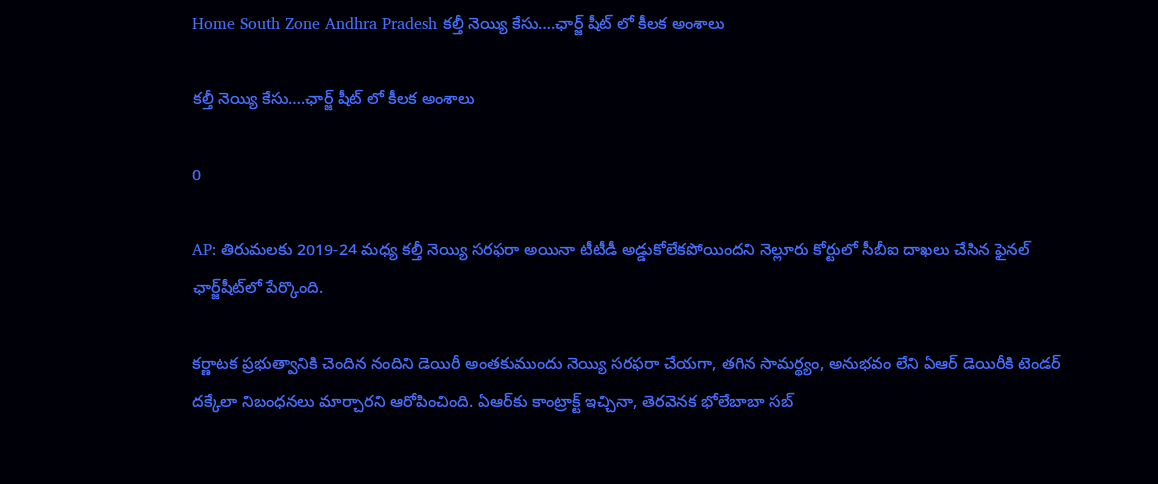Home South Zone Andhra Pradesh కల్తీ నెయ్యి కేసు….ఛార్జ్ షీట్ లో కీలక అంశాలు

కల్తీ నెయ్యి కేసు….ఛార్జ్ షీట్ లో కీలక అంశాలు

0

AP: తిరుమలకు 2019-24 మధ్య కల్తీ నెయ్యి సరఫరా అయినా టీటీడీ అడ్డుకోలేకపోయిందని నెల్లూరు కోర్టులో సీబీఐ దాఖలు చేసిన ఫైనల్ ఛార్జ్‌షీట్‌లో పేర్కొంది.

కర్ణాటక ప్రభుత్వానికి చెందిన నందిని డెయిరీ అంతకుముందు నెయ్యి సరఫరా చేయగా, తగిన సామర్థ్యం, అనుభవం లేని ఏఆర్ డెయిరీకి టెండర్ దక్కేలా నిబంధనలు మార్చారని ఆరోపించింది. ఏఆర్‌కు కాంట్రాక్ట్ ఇచ్చినా, తెరవెనక భోలేబాబా సబ్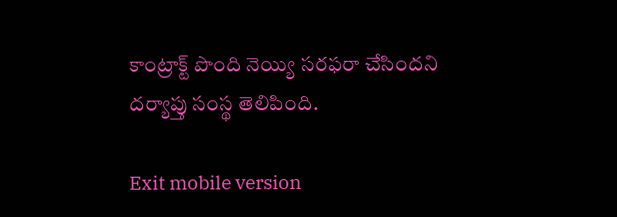కాంట్రాక్ట్ పొంది నెయ్యి సరఫరా చేసిందని దర్యాప్తు సంస్థ తెలిపింది.

Exit mobile version